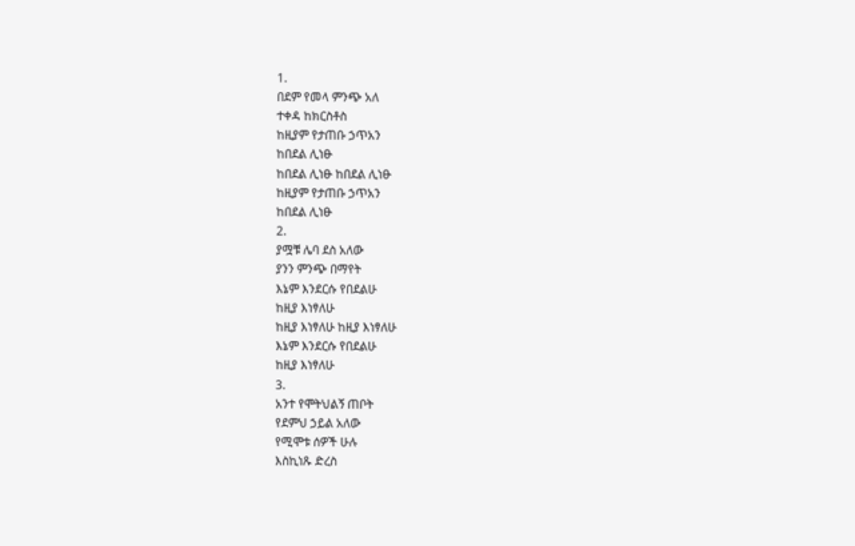1.
በደም የመላ ምንጭ አለ
ተቀዳ ከክርስቶስ
ከዚያም የታጠቡ ኃጥአን
ከበደል ሊነፁ
ከበደል ሊነፁ ከበደል ሊነፁ
ከዚያም የታጠቡ ኃጥአን
ከበደል ሊነፁ
2.
ያሟቹ ሌባ ደስ አለው
ያንን ምንጭ በማየት
እኔም እንደርሱ የበደልሁ
ከዚያ እነፃለሁ
ከዚያ እነፃለሁ ከዚያ እነፃለሁ
እኔም እንደርሱ የበደልሁ
ከዚያ እነፃለሁ
3.
አንተ የሞትህልኝ ጠቦት
የደምህ ኃይል አለው
የሚሞቱ ሰዎች ሁሉ
እስኪነጹ ድረስ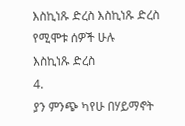እስኪነጹ ድረስ እስኪነጹ ድረስ የሚሞቱ ሰዎች ሁሉ
እስኪነጹ ድረስ
4.
ያን ምንጭ ካየሁ በሃይማኖት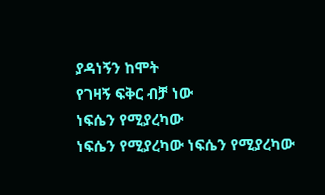ያዳነኝን ከሞት
የገዛኝ ፍቅር ብቻ ነው
ነፍሴን የሚያረካው
ነፍሴን የሚያረካው ነፍሴን የሚያረካው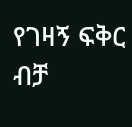የገዛኝ ፍቅር ብቻ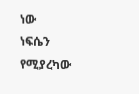ነው
ነፍሴን የሚያረካው